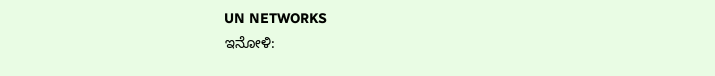UN NETWORKS
ಇನೋಳಿ: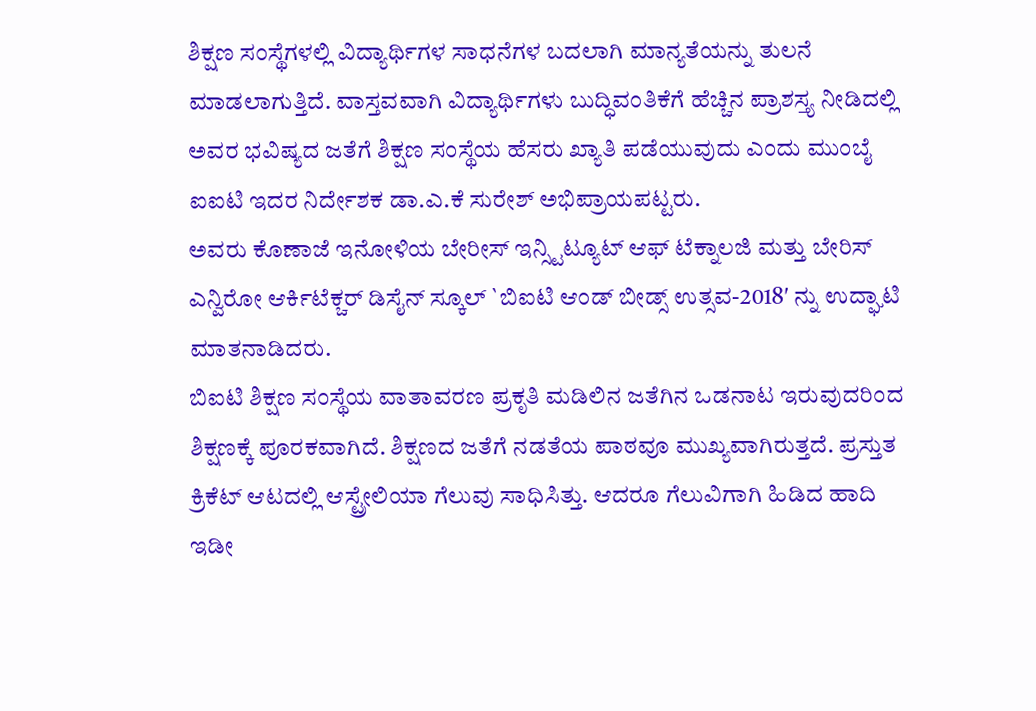ಶಿಕ್ಷಣ ಸಂಸ್ಥೆಗಳಲ್ಲಿ ವಿದ್ಯಾರ್ಥಿಗಳ ಸಾಧನೆಗಳ ಬದಲಾಗಿ ಮಾನ್ಯತೆಯನ್ನು ತುಲನೆ ಮಾಡಲಾಗುತ್ತಿದೆ. ವಾಸ್ತವವಾಗಿ ವಿದ್ಯಾರ್ಥಿಗಳು ಬುದ್ಧಿವಂತಿಕೆಗೆ ಹೆಚ್ಚಿನ ಪ್ರಾಶಸ್ತ್ಯ ನೀಡಿದಲ್ಲಿ ಅವರ ಭವಿಷ್ಯದ ಜತೆಗೆ ಶಿಕ್ಷಣ ಸಂಸ್ಥೆಯ ಹೆಸರು ಖ್ಯಾತಿ ಪಡೆಯುವುದು ಎಂದು ಮುಂಬೈ ಐಐಟಿ ಇದರ ನಿರ್ದೇಶಕ ಡಾ.ಎ.ಕೆ ಸುರೇಶ್ ಅಭಿಪ್ರಾಯಪಟ್ಟರು.
ಅವರು ಕೊಣಾಜೆ ಇನೋಳಿಯ ಬೇರೀಸ್ ಇನ್ಸ್ಟಿಟ್ಯೂಟ್ ಆಫ್ ಟೆಕ್ನಾಲಜಿ ಮತ್ತು ಬೇರಿಸ್ ಎನ್ವಿರೋ ಆರ್ಕಿಟೆಕ್ಚರ್ ಡಿಸೈನ್ ಸ್ಕೂಲ್ `ಬಿಐಟಿ ಆಂಡ್ ಬೀಡ್ಸ್ ಉತ್ಸವ-2018′ ನ್ನು ಉದ್ಘಾಟಿ ಮಾತನಾಡಿದರು.
ಬಿಐಟಿ ಶಿಕ್ಷಣ ಸಂಸ್ಥೆಯ ವಾತಾವರಣ ಪ್ರಕೃತಿ ಮಡಿಲಿನ ಜತೆಗಿನ ಒಡನಾಟ ಇರುವುದರಿಂದ ಶಿಕ್ಷಣಕ್ಕೆ ಪೂರಕವಾಗಿದೆ. ಶಿಕ್ಷಣದ ಜತೆಗೆ ನಡತೆಯ ಪಾಠವೂ ಮುಖ್ಯವಾಗಿರುತ್ತದೆ. ಪ್ರಸ್ತುತ ಕ್ರಿಕೆಟ್ ಆಟದಲ್ಲಿ ಆಸ್ಟ್ರೇಲಿಯಾ ಗೆಲುವು ಸಾಧಿಸಿತ್ತು. ಆದರೂ ಗೆಲುವಿಗಾಗಿ ಹಿಡಿದ ಹಾದಿ ಇಡೀ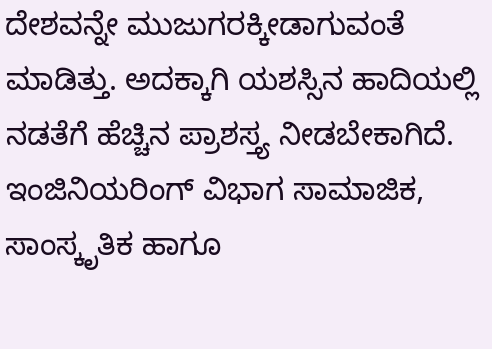ದೇಶವನ್ನೇ ಮುಜುಗರಕ್ಕೀಡಾಗುವಂತೆ ಮಾಡಿತ್ತು. ಅದಕ್ಕಾಗಿ ಯಶಸ್ಸಿನ ಹಾದಿಯಲ್ಲಿ ನಡತೆಗೆ ಹೆಚ್ಚಿನ ಪ್ರಾಶಸ್ತ್ಯ ನೀಡಬೇಕಾಗಿದೆ. ಇಂಜಿನಿಯರಿಂಗ್ ವಿಭಾಗ ಸಾಮಾಜಿಕ, ಸಾಂಸ್ಕೃತಿಕ ಹಾಗೂ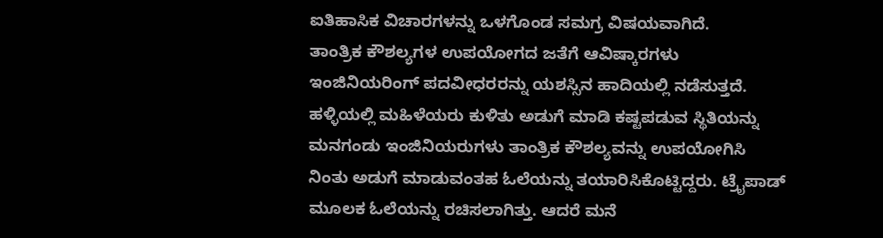ಐತಿಹಾಸಿಕ ವಿಚಾರಗಳನ್ನು ಒಳಗೊಂಡ ಸಮಗ್ರ ವಿಷಯವಾಗಿದೆ.
ತಾಂತ್ರಿಕ ಕೌಶಲ್ಯಗಳ ಉಪಯೋಗದ ಜತೆಗೆ ಆವಿಷ್ಕಾರಗಳು ಇಂಜಿನಿಯರಿಂಗ್ ಪದವೀಧರರನ್ನು ಯಶಸ್ಸಿನ ಹಾದಿಯಲ್ಲಿ ನಡೆಸುತ್ತದೆ. ಹಳ್ಳಿಯಲ್ಲಿ ಮಹಿಳೆಯರು ಕುಳಿತು ಅಡುಗೆ ಮಾಡಿ ಕಷ್ಟಪಡುವ ಸ್ಥಿತಿಯನ್ನು ಮನಗಂಡು ಇಂಜಿನಿಯರುಗಳು ತಾಂತ್ರಿಕ ಕೌಶಲ್ಯವನ್ನು ಉಪಯೋಗಿಸಿ ನಿಂತು ಅಡುಗೆ ಮಾಡುವಂತಹ ಓಲೆಯನ್ನು ತಯಾರಿಸಿಕೊಟ್ಟಿದ್ದರು. ಟ್ರೈಪಾಡ್ ಮೂಲಕ ಓಲೆಯನ್ನು ರಚಿಸಲಾಗಿತ್ತು. ಆದರೆ ಮನೆ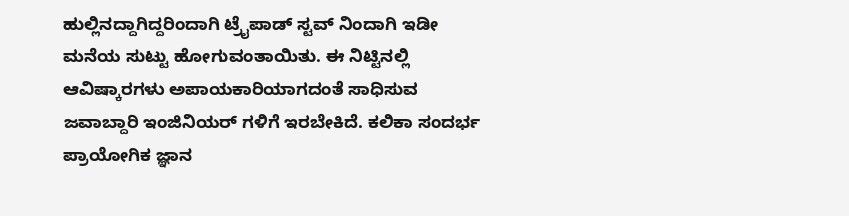ಹುಲ್ಲಿನದ್ದಾಗಿದ್ದರಿಂದಾಗಿ ಟ್ರೈಪಾಡ್ ಸ್ಟವ್ ನಿಂದಾಗಿ ಇಡೀ ಮನೆಯ ಸುಟ್ಟು ಹೋಗುವಂತಾಯಿತು. ಈ ನಿಟ್ಟಿನಲ್ಲಿ ಆವಿಷ್ಕಾರಗಳು ಅಪಾಯಕಾರಿಯಾಗದಂತೆ ಸಾಧಿಸುವ ಜವಾಬ್ದಾರಿ ಇಂಜಿನಿಯರ್ ಗಳಿಗೆ ಇರಬೇಕಿದೆ. ಕಲಿಕಾ ಸಂದರ್ಭ ಪ್ರಾಯೋಗಿಕ ಜ್ಞಾನ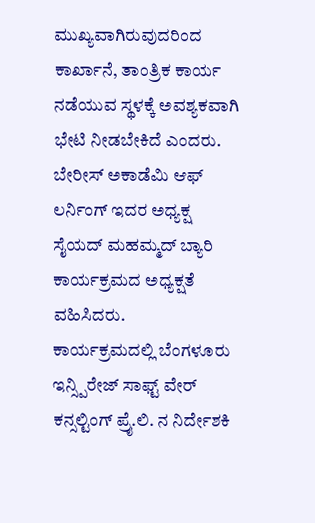ಮುಖ್ಯವಾಗಿರುವುದರಿಂದ ಕಾರ್ಖಾನೆ, ತಾಂತ್ರಿಕ ಕಾರ್ಯ ನಡೆಯುವ ಸ್ಥಳಕ್ಕೆ ಅವಶ್ಯಕವಾಗಿ ಭೇಟಿ ನೀಡಬೇಕಿದೆ ಎಂದರು.
ಬೇರೀಸ್ ಅಕಾಡೆಮಿ ಆಫ್ ಲರ್ನಿಂಗ್ ಇದರ ಅಧ್ಯಕ್ಷ ಸೈಯದ್ ಮಹಮ್ಮದ್ ಬ್ಯಾರಿ ಕಾರ್ಯಕ್ರಮದ ಅಧ್ಯಕ್ಷತೆ ವಹಿಸಿದರು.
ಕಾರ್ಯಕ್ರಮದಲ್ಲಿ ಬೆಂಗಳೂರು ಇನ್ಸ್ಪಿರೇಜ್ ಸಾಫ್ಟ್ ವೇರ್ ಕನ್ಸಲ್ಟಿಂಗ್ ಪ್ರೈ.ಲಿ. ನ ನಿರ್ದೇಶಕಿ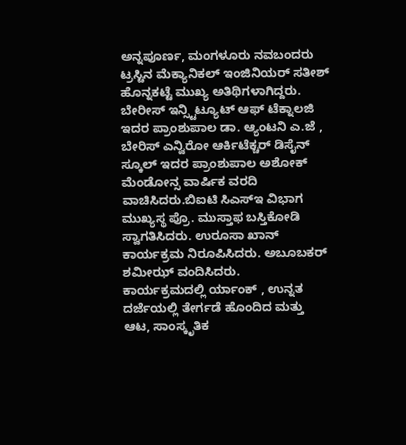ಅನ್ನಪೂರ್ಣ, ಮಂಗಳೂರು ನವಬಂದರು ಟ್ರಸ್ಟಿನ ಮೆಕ್ಯಾನಿಕಲ್ ಇಂಜಿನಿಯರ್ ಸತೀಶ್ ಹೊನ್ನಕಟ್ಟೆ ಮುಖ್ಯ ಅತಿಥಿಗಳಾಗಿದ್ದರು.
ಬೇರೀಸ್ ಇನ್ಸ್ಟಿಟ್ಯೂಟ್ ಆಫ್ ಟೆಕ್ನಾಲಜಿ ಇದರ ಪ್ರಾಂಶುಪಾಲ ಡಾ. ಆ್ಯಂಟನಿ ಎ.ಜೆ , ಬೇರಿಸ್ ಎನ್ವಿರೋ ಆರ್ಕಿಟೆಕ್ಚರ್ ಡಿಸೈನ್ ಸ್ಕೂಲ್ ಇದರ ಪ್ರಾಂಶುಪಾಲ ಅಶೋಕ್ ಮೆಂಡೋನ್ಸ ವಾರ್ಷಿಕ ವರದಿ ವಾಚಿಸಿದರು.ಬಿಐಟಿ ಸಿಎಸ್ಇ ವಿಭಾಗ ಮುಖ್ಯಸ್ಥ ಪ್ರೊ. ಮುಸ್ತಾಫ ಬಸ್ತಿಕೋಡಿ ಸ್ವಾಗತಿಸಿದರು. ಉರೂಸಾ ಖಾನ್ ಕಾರ್ಯಕ್ರಮ ನಿರೂಪಿಸಿದರು. ಅಬೂಬಕರ್ ಶಮೀಝ್ ವಂದಿಸಿದರು.
ಕಾರ್ಯಕ್ರಮದಲ್ಲಿ ರ್ಯಾಂಕ್ , ಉನ್ನತ ದರ್ಜೆಯಲ್ಲಿ ತೇರ್ಗಡೆ ಹೊಂದಿದ ಮತ್ತು ಆಟ, ಸಾಂಸ್ಕೃತಿಕ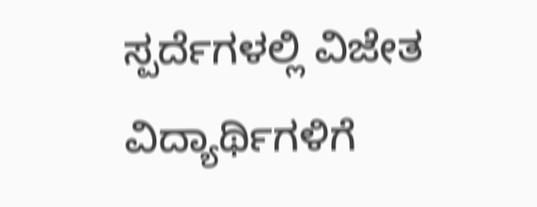ಸ್ಪರ್ದೆಗಳಲ್ಲಿ ವಿಜೇತ ವಿದ್ಯಾರ್ಥಿಗಳಿಗೆ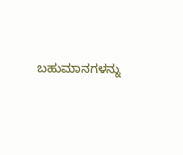ಬಹುಮಾನಗಳನ್ನು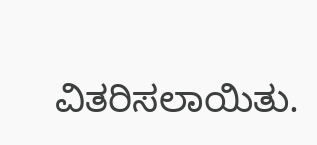ವಿತರಿಸಲಾಯಿತು.